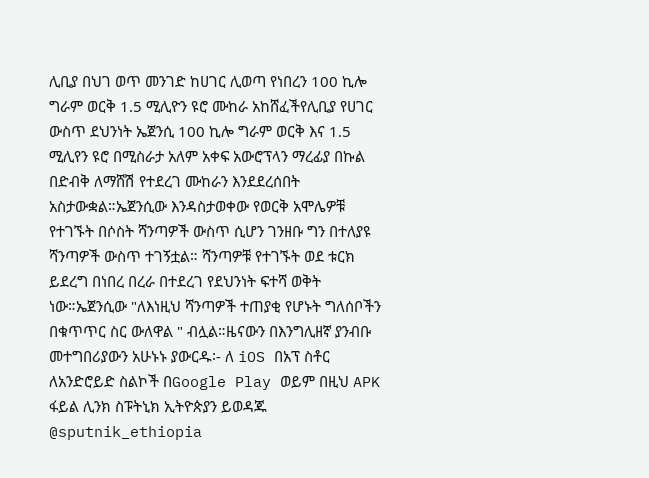ሊቢያ በህገ ወጥ መንገድ ከሀገር ሊወጣ የነበረን 100 ኪሎ ግራም ወርቅ 1.5 ሚሊዮን ዩሮ ሙከራ አከሸፈችየሊቢያ የሀገር ውስጥ ደህንነት ኤጀንሲ 100 ኪሎ ግራም ወርቅ እና 1.5 ሚሊየን ዩሮ በሚስራታ አለም አቀፍ አውሮፕላን ማረፊያ በኩል በድብቅ ለማሸሽ የተደረገ ሙከራን እንደደረሰበት አስታውቋል።ኤጀንሲው እንዳስታወቀው የወርቅ አሞሌዎቹ የተገኙት በሶስት ሻንጣዎች ውስጥ ሲሆን ገንዘቡ ግን በተለያዩ ሻንጣዎች ውስጥ ተገኝቷል። ሻንጣዎቹ የተገኙት ወደ ቱርክ ይደረግ በነበረ በረራ በተደረገ የደህንነት ፍተሻ ወቅት ነው።ኤጀንሲው "ለእነዚህ ሻንጣዎች ተጠያቂ የሆኑት ግለሰቦችን በቁጥጥር ስር ውለዋል " ብሏል።ዜናውን በእንግሊዘኛ ያንብቡ መተግበሪያውን አሁኑኑ ያውርዱ፡- ለ iOS በአፕ ስቶር ለአንድሮይድ ስልኮች በGoogle Play ወይም በዚህ APK ፋይል ሊንክ ስፑትኒክ ኢትዮጵያን ይወዳጁ @sputnik_ethiopia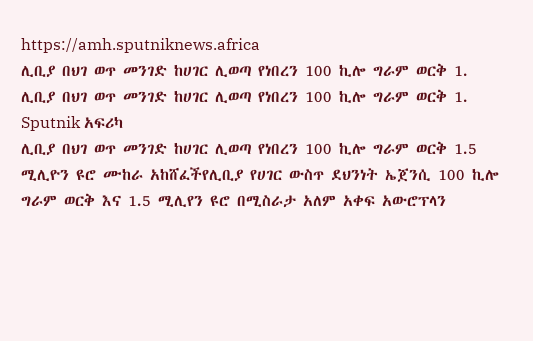https://amh.sputniknews.africa
ሊቢያ በህገ ወጥ መንገድ ከሀገር ሊወጣ የነበረን 100 ኪሎ ግራም ወርቅ 1.
ሊቢያ በህገ ወጥ መንገድ ከሀገር ሊወጣ የነበረን 100 ኪሎ ግራም ወርቅ 1.
Sputnik አፍሪካ
ሊቢያ በህገ ወጥ መንገድ ከሀገር ሊወጣ የነበረን 100 ኪሎ ግራም ወርቅ 1.5 ሚሊዮን ዩሮ ሙከራ አከሸፈችየሊቢያ የሀገር ውስጥ ደህንነት ኤጀንሲ 100 ኪሎ ግራም ወርቅ እና 1.5 ሚሊየን ዩሮ በሚስራታ አለም አቀፍ አውሮፕላን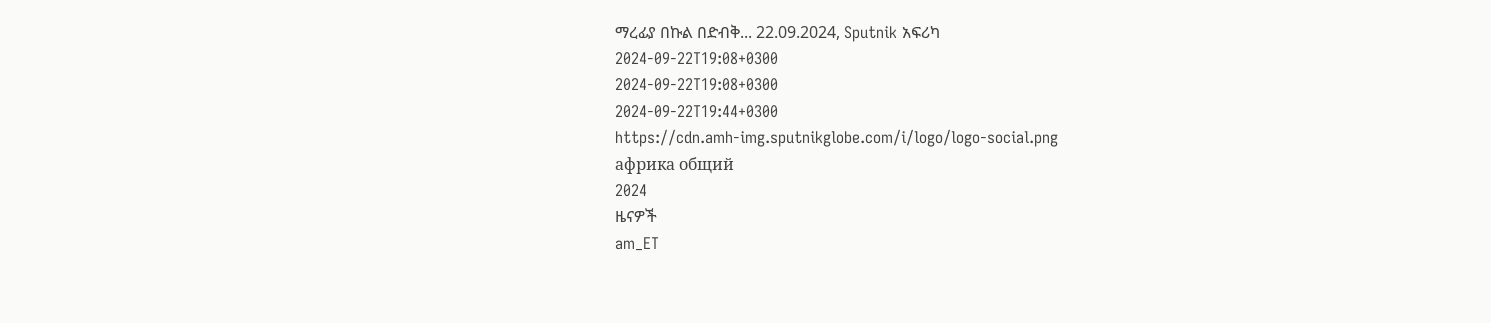ማረፊያ በኩል በድብቅ... 22.09.2024, Sputnik አፍሪካ
2024-09-22T19:08+0300
2024-09-22T19:08+0300
2024-09-22T19:44+0300
https://cdn.amh-img.sputnikglobe.com/i/logo/logo-social.png
африка общий
2024
ዜናዎች
am_ET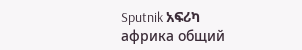Sputnik አፍሪካ
африка общий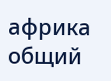африка общий